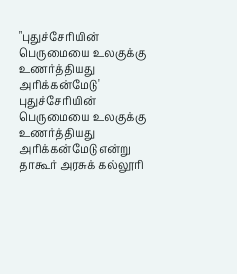"புதுச்சேரியின் பெருமையை உலகுக்கு உணர்த்தியது அரிக்கன்மேடு'
புதுச்சேரியின் பெருமையை உலகுக்கு உணர்த்தியது அரிக்கன்மேடு என்று தாகூர் அரசுக் கல்லூரி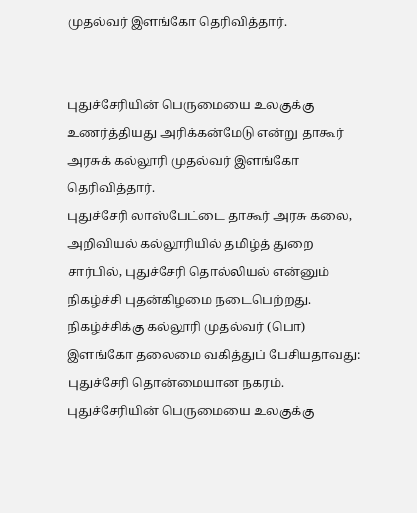முதல்வர் இளங்கோ தெரிவித்தார்.


புதுச்சேரியின் பெருமையை உலகுக்கு உணர்த்தியது அரிக்கன்மேடு என்று தாகூர் அரசுக் கல்லூரி முதல்வர் இளங்கோ தெரிவித்தார்.
புதுச்சேரி லாஸ்பேட்டை தாகூர் அரசு கலை, அறிவியல் கல்லூரியில் தமிழ்த் துறை சார்பில், புதுச்சேரி தொல்லியல் என்னும் நிகழ்ச்சி புதன்கிழமை நடைபெற்றது.
நிகழ்ச்சிக்கு கல்லூரி முதல்வர் (பொ) இளங்கோ தலைமை வகித்துப் பேசியதாவது:
புதுச்சேரி தொன்மையான நகரம். புதுச்சேரியின் பெருமையை உலகுக்கு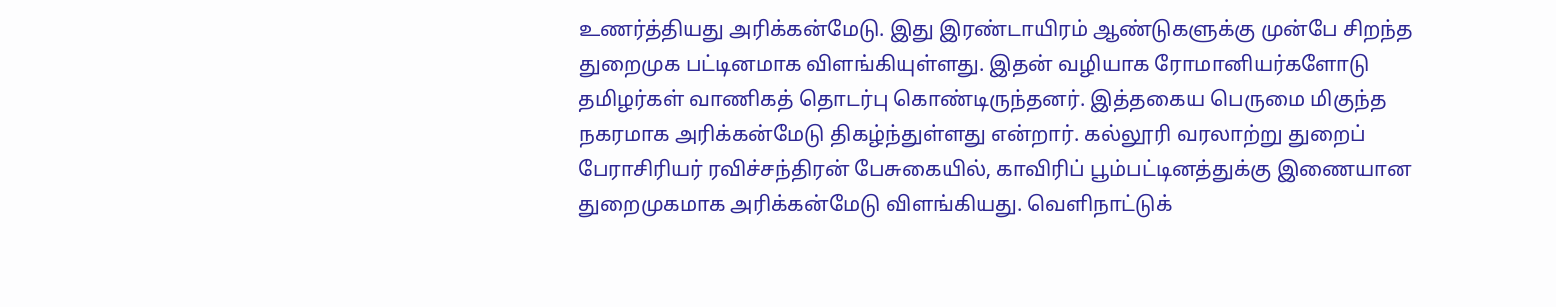உணர்த்தியது அரிக்கன்மேடு. இது இரண்டாயிரம் ஆண்டுகளுக்கு முன்பே சிறந்த துறைமுக பட்டினமாக விளங்கியுள்ளது. இதன் வழியாக ரோமானியர்களோடு தமிழர்கள் வாணிகத் தொடர்பு கொண்டிருந்தனர். இத்தகைய பெருமை மிகுந்த நகரமாக அரிக்கன்மேடு திகழ்ந்துள்ளது என்றார். கல்லூரி வரலாற்று துறைப் பேராசிரியர் ரவிச்சந்திரன் பேசுகையில், காவிரிப் பூம்பட்டினத்துக்கு இணையான துறைமுகமாக அரிக்கன்மேடு விளங்கியது. வெளிநாட்டுக்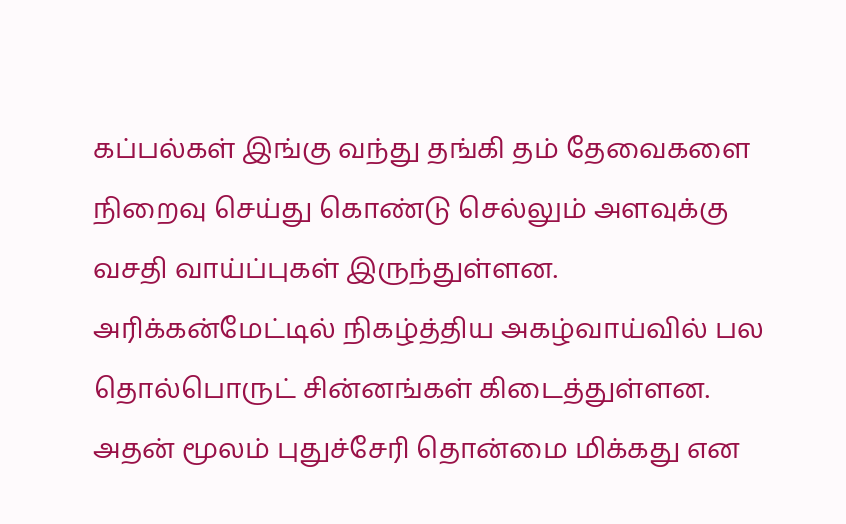கப்பல்கள் இங்கு வந்து தங்கி தம் தேவைகளை நிறைவு செய்து கொண்டு செல்லும் அளவுக்கு வசதி வாய்ப்புகள் இருந்துள்ளன.
அரிக்கன்மேட்டில் நிகழ்த்திய அகழ்வாய்வில் பல தொல்பொருட் சின்னங்கள் கிடைத்துள்ளன. அதன் மூலம் புதுச்சேரி தொன்மை மிக்கது என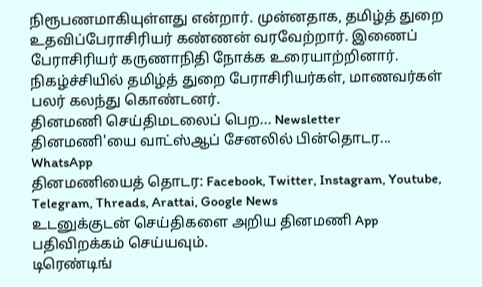நிரூபணமாகியுள்ளது என்றார். முன்னதாக, தமிழ்த் துறை உதவிப்பேராசிரியர் கண்ணன் வரவேற்றார். இணைப் பேராசிரியர் கருணாநிதி நோக்க உரையாற்றினார்.
நிகழ்ச்சியில் தமிழ்த் துறை பேராசிரியர்கள், மாணவர்கள் பலர் கலந்து கொண்டனர்.
தினமணி செய்திமடலைப் பெற... Newsletter
தினமணி'யை வாட்ஸ்ஆப் சேனலில் பின்தொடர... WhatsApp
தினமணியைத் தொடர: Facebook, Twitter, Instagram, Youtube, Telegram, Threads, Arattai, Google News
உடனுக்குடன் செய்திகளை அறிய தினமணி App பதிவிறக்கம் செய்யவும்.
டிரெண்டிங்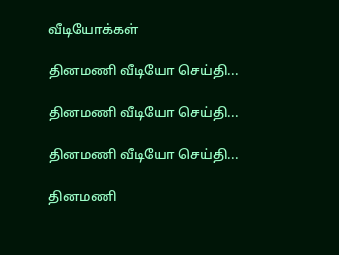வீடியோக்கள்

தினமணி வீடியோ செய்தி...

தினமணி வீடியோ செய்தி...

தினமணி வீடியோ செய்தி...

தினமணி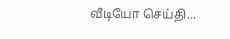வீடியோ செய்தி...